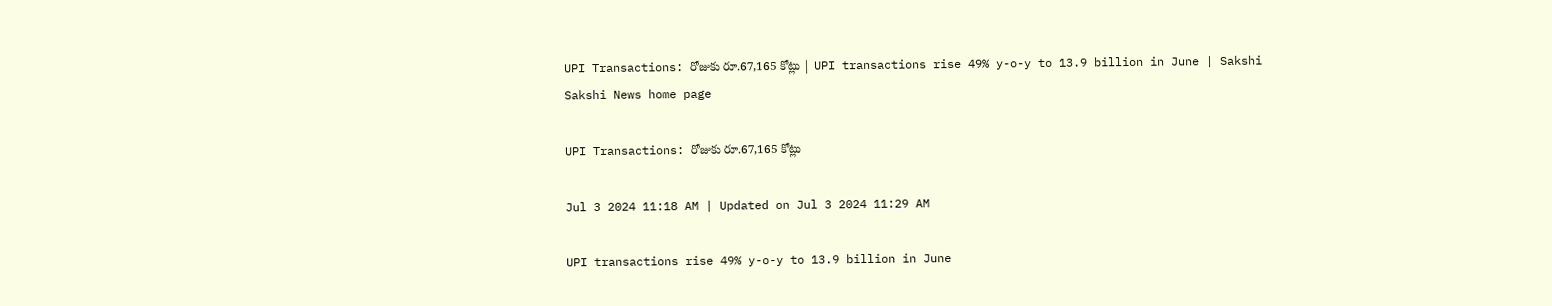UPI Transactions: రోజుకు రూ.67,165 కోట్లు | UPI transactions rise 49% y-o-y to 13.9 billion in June | Sakshi
Sakshi News home page

UPI Transactions: రోజుకు రూ.67,165 కోట్లు

Jul 3 2024 11:18 AM | Updated on Jul 3 2024 11:29 AM

UPI transactions rise 49% y-o-y to 13.9 billion in June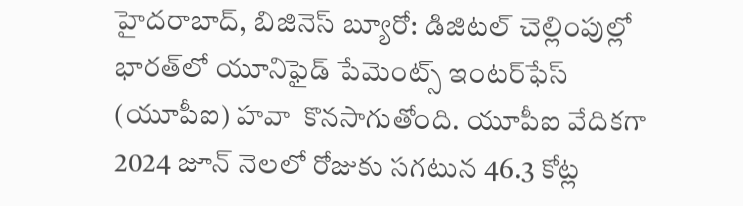హైదరాబాద్, బిజినెస్‌ బ్యూరో: డిజిటల్‌ చెల్లింపుల్లో భారత్‌లో యూనిఫైడ్‌ పేమెంట్స్‌ ఇంటర్‌ఫేస్‌ (యూపీఐ) హవా  కొనసాగుతోంది. యూపీఐ వేదికగా 2024 జూన్‌ నెలలో రోజుకు సగటున 46.3 కోట్ల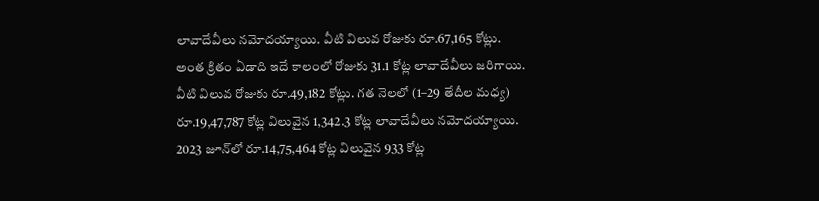లావాదేవీలు నమోదయ్యాయి. వీటి విలువ రోజుకు రూ.67,165 కోట్లు. అంత క్రితం ఏడాది ఇదే కాలంలో రోజుకు 31.1 కోట్ల లావాదేవీలు జరిగాయి. వీటి విలువ రోజుకు రూ.49,182 కోట్లు. గత నెలలో (1–29 తేదీల మధ్య) రూ.19,47,787 కోట్ల విలువైన 1,342.3 కోట్ల లావాదేవీలు నమోదయ్యాయి. 2023 జూన్‌లో రూ.14,75,464 కోట్ల విలువైన 933 కోట్ల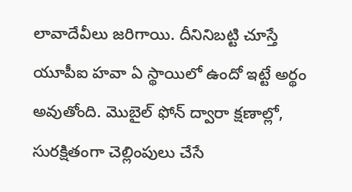లావాదేవీలు జరిగాయి. దీనినిబట్టి చూస్తే యూపీఐ హవా ఏ స్థాయిలో ఉందో ఇట్టే అర్థం అవుతోంది. మొబైల్‌ ఫోన్‌ ద్వారా క్షణాల్లో, సురక్షితంగా చెల్లింపులు చేసే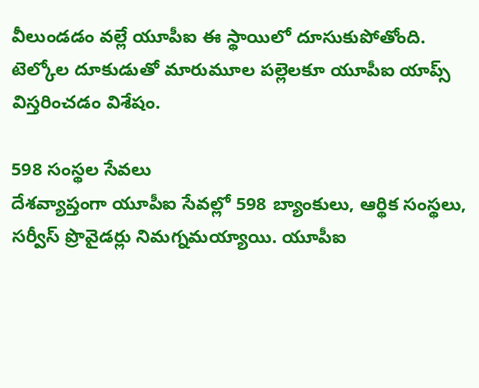వీలుండడం వల్లే యూపీఐ ఈ స్థాయిలో దూసుకుపోతోంది. టెల్కోల దూకుడుతో మారుమూల పల్లెలకూ యూపీఐ యాప్స్‌ విస్తరించడం విశేషం.

598 సంస్థల సేవలు
దేశవ్యాప్తంగా యూపీఐ సేవల్లో 598 బ్యాంకులు, ఆర్థిక సంస్థలు, సర్వీస్‌ ప్రొవైడర్లు నిమగ్నమయ్యాయి. యూపీఐ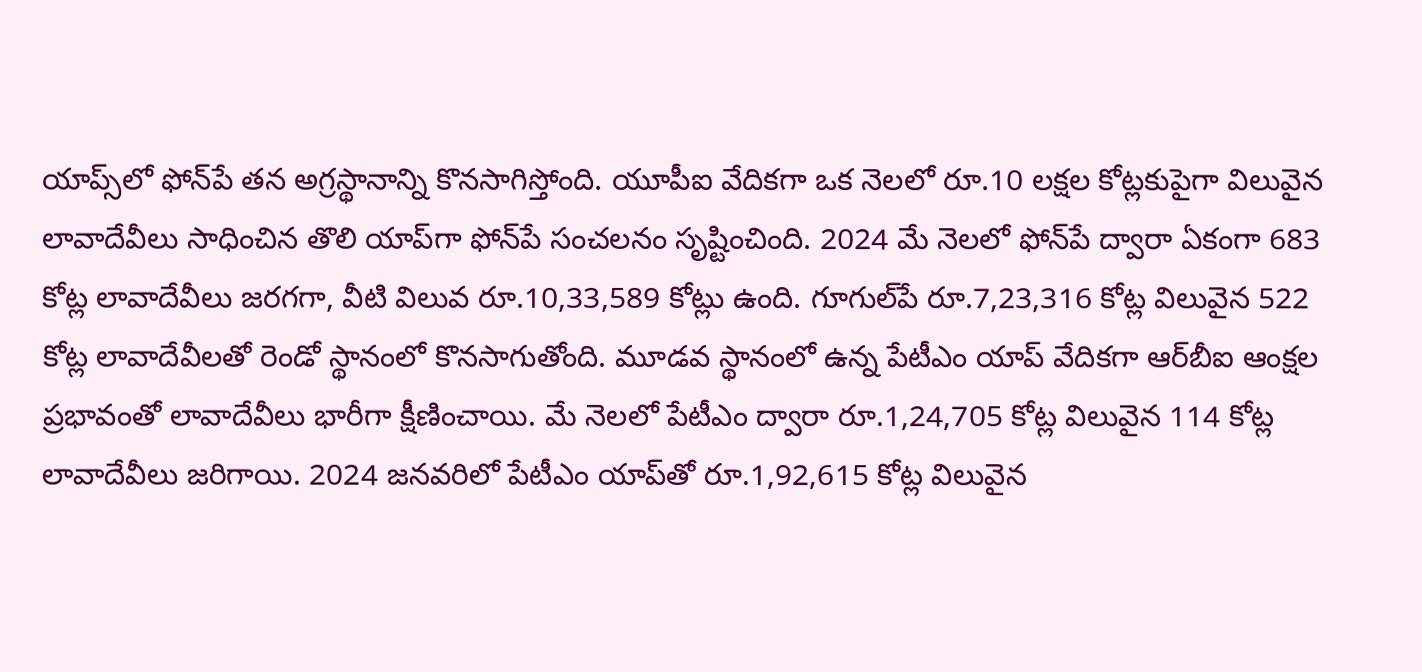యాప్స్‌లో ఫోన్‌పే తన అగ్రస్థానాన్ని కొనసాగిస్తోంది. యూపీఐ వేదికగా ఒక నెలలో రూ.10 లక్షల కోట్లకుపైగా విలువైన లావాదేవీలు సాధించిన తొలి యాప్‌గా ఫోన్‌పే సంచలనం సృష్టించింది. 2024 మే నెలలో ఫోన్‌పే ద్వారా ఏకంగా 683 కోట్ల లావాదేవీలు జరగగా, వీటి విలువ రూ.10,33,589 కోట్లు ఉంది. గూగుల్‌పే రూ.7,23,316 కోట్ల విలువైన 522 కోట్ల లావాదేవీలతో రెండో స్థానంలో కొనసాగుతోంది. మూడవ స్థానంలో ఉన్న పేటీఎం యాప్‌ వేదికగా ఆర్‌బీఐ ఆంక్షల ప్రభావంతో లావాదేవీలు భారీగా క్షీణించాయి. మే నెలలో పేటీఎం ద్వారా రూ.1,24,705 కోట్ల విలువైన 114 కోట్ల లావాదేవీలు జరిగాయి. 2024 జనవరిలో పేటీఎం యాప్‌తో రూ.1,92,615 కోట్ల విలువైన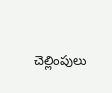చెల్లింపులు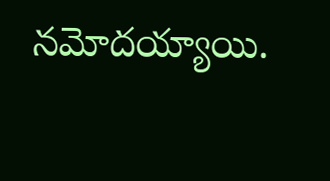నమోదయ్యాయి.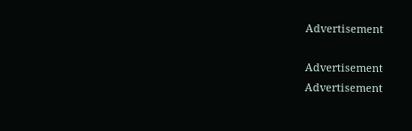Advertisement

Advertisement
Advertisement